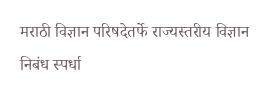मराठी विज्ञान परिषदेतर्फे राज्यस्तरीय विज्ञान निबंध स्पर्धा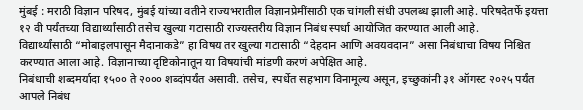मुंबई : मराठी विज्ञान परिषद, मुंबई यांच्या वतीने राज्यभरातील विज्ञानप्रेमींसाठी एक चांगली संधी उपलब्ध झाली आहे. परिषदेतर्फे इयत्ता १२ वी पर्यंतच्या विद्यार्थ्यांसाठी तसेच खुल्या गटासाठी राज्यस्तरीय विज्ञान निबंध स्पर्धा आयोजित करण्यात आली आहे.
विद्यार्थ्यांसाठी “मोबाइलपासून मैदानाकडे” हा विषय तर खुल्या गटासाठी “देहदान आणि अवयवदान” असा निबंधाचा विषय निश्चित करण्यात आला आहे. विज्ञानाच्या दृष्टिकोनातून या विषयांची मांडणी करणं अपेक्षित आहे.
निबंधाची शब्दमर्यादा १५०० ते २००० शब्दांपर्यंत असावी. तसेच, स्पर्धेत सहभाग विनामूल्य असून, इच्छुकांनी ३१ ऑगस्ट २०२५ पर्यंत आपले निबंध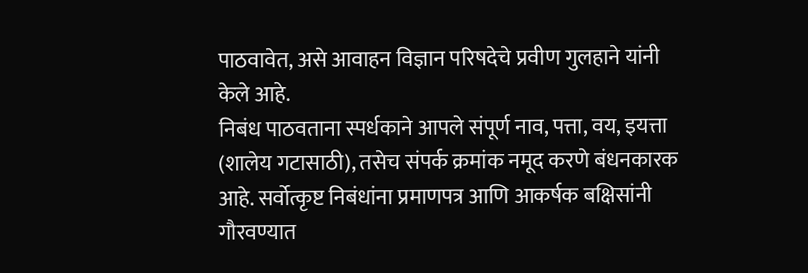पाठवावेत, असे आवाहन विज्ञान परिषदेचे प्रवीण गुलहाने यांनी केले आहे.
निबंध पाठवताना स्पर्धकाने आपले संपूर्ण नाव, पत्ता, वय, इयत्ता (शालेय गटासाठी), तसेच संपर्क क्रमांक नमूद करणे बंधनकारक आहे. सर्वोत्कृष्ट निबंधांना प्रमाणपत्र आणि आकर्षक बक्षिसांनी गौरवण्यात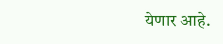येणार आहे.